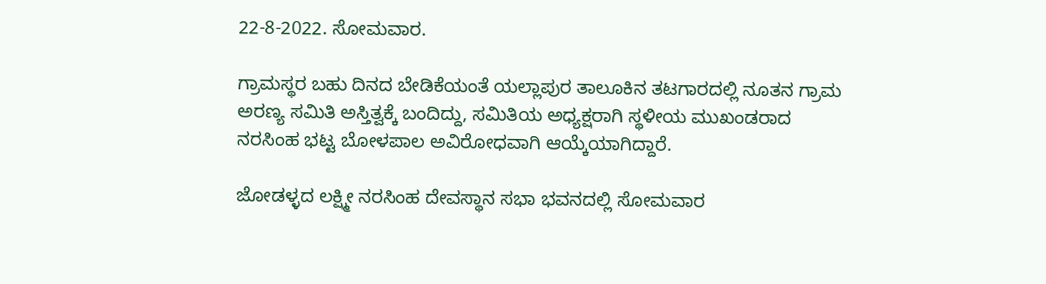22-8-2022. ಸೋಮವಾರ.

ಗ್ರಾಮಸ್ಥರ ಬಹು ದಿನದ ಬೇಡಿಕೆಯಂತೆ ಯಲ್ಲಾಪುರ ತಾಲೂಕಿನ ತಟಗಾರದಲ್ಲಿ ನೂತನ ಗ್ರಾಮ ಅರಣ್ಯ ಸಮಿತಿ ಅಸ್ತಿತ್ವಕ್ಕೆ ಬಂದಿದ್ದು, ಸಮಿತಿಯ ಅಧ್ಯಕ್ಷರಾಗಿ ಸ್ಥಳೀಯ ಮುಖಂಡರಾದ ನರಸಿಂಹ ಭಟ್ಟ ಬೋಳಪಾಲ ಅವಿರೋಧವಾಗಿ ಆಯ್ಕೆಯಾಗಿದ್ದಾರೆ.

ಜೋಡಳ್ಳದ ಲಕ್ಷ್ಮೀ ನರಸಿಂಹ ದೇವಸ್ಥಾನ ಸಭಾ ಭವನದಲ್ಲಿ ಸೋಮವಾರ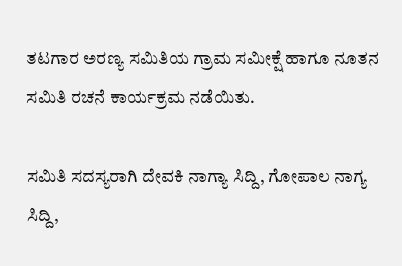ತಟಗಾರ ಅರಣ್ಯ ಸಮಿತಿಯ ಗ್ರಾಮ ಸಮೀಕ್ಷೆ ಹಾಗೂ ನೂತನ ಸಮಿತಿ ರಚನೆ ಕಾರ್ಯಕ್ರಮ ನಡೆಯಿತು.

ಸಮಿತಿ ಸದಸ್ಯರಾಗಿ ದೇವಕಿ ನಾಗ್ಯಾ ಸಿದ್ದಿ, ಗೋಪಾಲ ನಾಗ್ಯ ಸಿದ್ದಿ,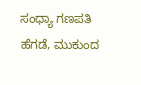ಸಂಧ್ಯಾ ಗಣಪತಿ ಹೆಗಡೆ, ಮುಕುಂದ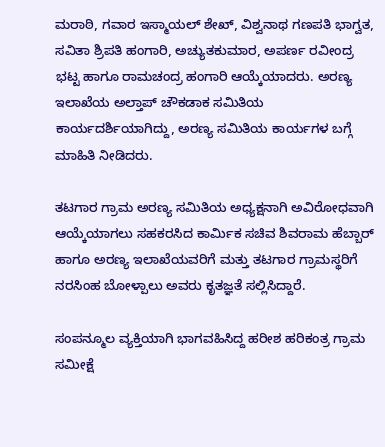ಮರಾಠಿ, ಗವಾರ ಇಸ್ಮಾಯಲ್ ಶೇಖ್, ವಿಶ್ವನಾಥ ಗಣಪತಿ ಭಾಗ್ವತ, ಸವಿತಾ ಶ್ರಿಪತಿ ಹಂಗಾರಿ, ಅಚ್ಯುತಕುಮಾರ, ಅಪರ್ಣ ರವೀಂದ್ರ ಭಟ್ಟ ಹಾಗೂ ರಾಮಚಂದ್ರ ಹಂಗಾರಿ ಆಯ್ಕೆಯಾದರು. ಅರಣ್ಯ ಇಲಾಖೆಯ ಅಲ್ತಾಪ್ ಚೌಕಡಾಕ ಸಮಿತಿಯ ಕಾರ್ಯದರ್ಶಿಯಾಗಿದ್ದು, ಅರಣ್ಯ ಸಮಿತಿಯ ಕಾರ್ಯಗಳ ಬಗ್ಗೆ ಮಾಹಿತಿ ನೀಡಿದರು.

ತಟಗಾರ ಗ್ರಾಮ ಅರಣ್ಯ ಸಮಿತಿಯ ಅಧ್ಯಕ್ಷನಾಗಿ ಅವಿರೋಧವಾಗಿ ಆಯ್ಕೆಯಾಗಲು ಸಹಕರಸಿದ ಕಾರ್ಮಿಕ ಸಚಿವ ಶಿವರಾಮ ಹೆಬ್ಬಾರ್ ಹಾಗೂ ಅರಣ್ಯ ಇಲಾಖೆಯವರಿಗೆ ಮತ್ತು ತಟಗಾರ ಗ್ರಾಮಸ್ಥರಿಗೆ ನರಸಿಂಹ ಬೋಳ್ಪಾಲು ಅವರು ಕೃತಜ್ಞತೆ ಸಲ್ಲಿಸಿದ್ದಾರೆ.

ಸಂಪನ್ಮೂಲ ವ್ಯಕ್ತಿಯಾಗಿ ಭಾಗವಹಿಸಿದ್ದ ಹರೀಶ ಹರಿಕಂತ್ರ ಗ್ರಾಮ ಸಮೀಕ್ಷೆ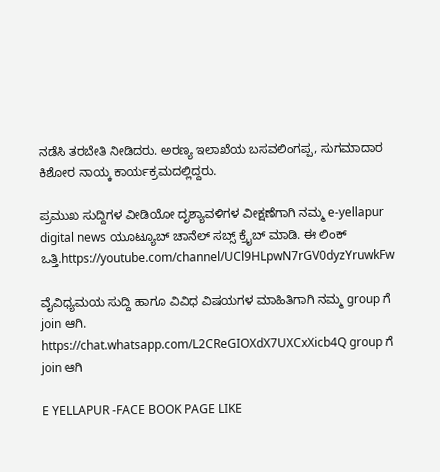ನಡೆಸಿ ತರಬೇತಿ ನೀಡಿದರು. ಅರಣ್ಯ ಇಲಾಖೆಯ ಬಸವಲಿಂಗಪ್ಪ, ಸುಗಮಾದಾರ ಕಿಶೋರ ನಾಯ್ಕ ಕಾರ್ಯಕ್ರಮದಲ್ಲಿದ್ದರು.

ಪ್ರಮುಖ ಸುದ್ದಿಗಳ ವೀಡಿಯೋ ದೃಶ್ಯಾವಳಿಗಳ ವೀಕ್ಷಣೆಗಾಗಿ ನಮ್ಮ e-yellapur digital news ಯೂಟ್ಯೂಬ್ ಚಾನೆಲ್ ಸಬ್ಸ್ ಕ್ರೈಬ್ ಮಾಡಿ. ಈ ಲಿಂಕ್ ಒತ್ತಿ.https://youtube.com/channel/UCl9HLpwN7rGV0dyzYruwkFw

ವೈವಿಧ್ಯಮಯ ಸುದ್ದಿ ಹಾಗೂ ವಿವಿಧ ವಿಷಯಗಳ ಮಾಹಿತಿಗಾಗಿ ನಮ್ಮ group ಗೆ join ಆಗಿ.
https://chat.whatsapp.com/L2CReGIOXdX7UXCxXicb4Q group ಗೆ join ಆಗಿ

E YELLAPUR -FACE BOOK PAGE LIKE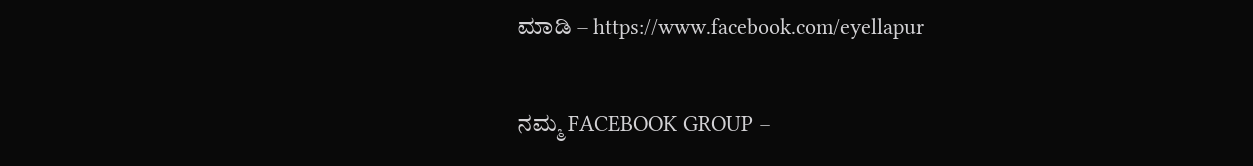ಮಾಡಿ – https://www.facebook.com/eyellapur

ನಮ್ಮ FACEBOOK GROUP –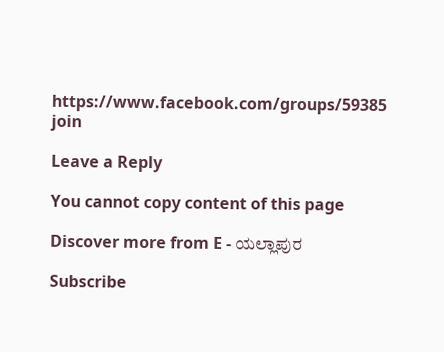https://www.facebook.com/groups/59385 join

Leave a Reply

You cannot copy content of this page

Discover more from E - ಯಲ್ಲಾಪುರ

Subscribe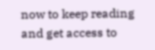now to keep reading and get access to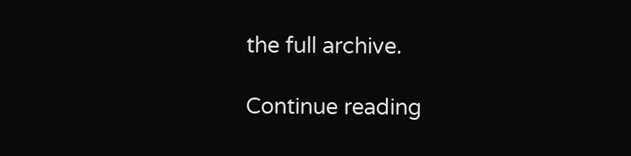the full archive.

Continue reading